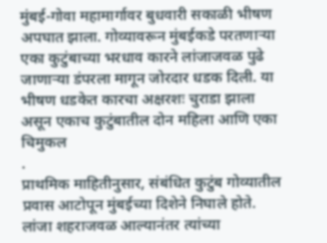मुंबई-गोवा महामार्गावर बुधवारी सकाळी भीषण अपघात झाला. गोव्यावरून मुंबईकडे परतणाऱ्या एका कुटुंबाच्या भरधाव कारने लांजाजवळ पुढे जाणाऱ्या डंपरला मागून जोरदार धडक दिली. या भीषण धडकेत कारचा अक्षरशः चुराडा झाला असून एकाच कुटुंबातील दोन महिला आणि एका चिमुकल
.
प्राथमिक माहितीनुसार, संबंधित कुटुंब गोव्यातील प्रवास आटोपून मुंबईच्या दिशेने निघाले होते. लांजा शहराजवळ आल्यानंतर त्यांच्या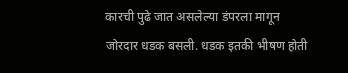कारची पुढे जात असलेल्या डंपरला मागून जोरदार धडक बसली. धडक इतकी भीषण होती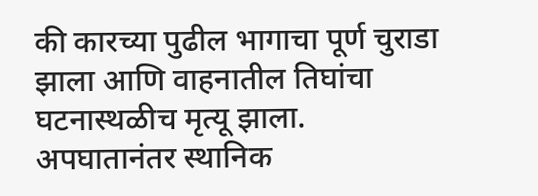की कारच्या पुढील भागाचा पूर्ण चुराडा झाला आणि वाहनातील तिघांचा घटनास्थळीच मृत्यू झाला.
अपघातानंतर स्थानिक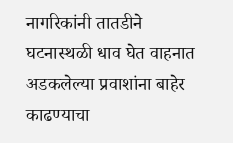नागरिकांनी तातडीने घटनास्थळी धाव घेत वाहनात अडकलेल्या प्रवाशांना बाहेर काढण्याचा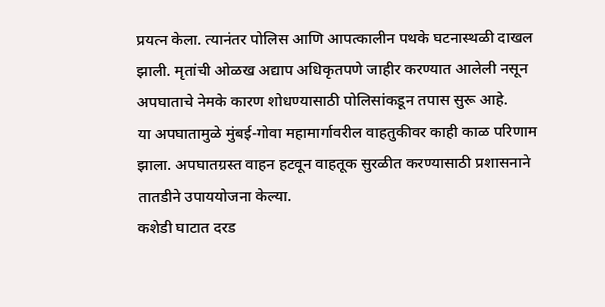प्रयत्न केला. त्यानंतर पोलिस आणि आपत्कालीन पथके घटनास्थळी दाखल झाली. मृतांची ओळख अद्याप अधिकृतपणे जाहीर करण्यात आलेली नसून अपघाताचे नेमके कारण शोधण्यासाठी पोलिसांकडून तपास सुरू आहे.
या अपघातामुळे मुंबई-गोवा महामार्गावरील वाहतुकीवर काही काळ परिणाम झाला. अपघातग्रस्त वाहन हटवून वाहतूक सुरळीत करण्यासाठी प्रशासनाने तातडीने उपाययोजना केल्या.
कशेडी घाटात दरड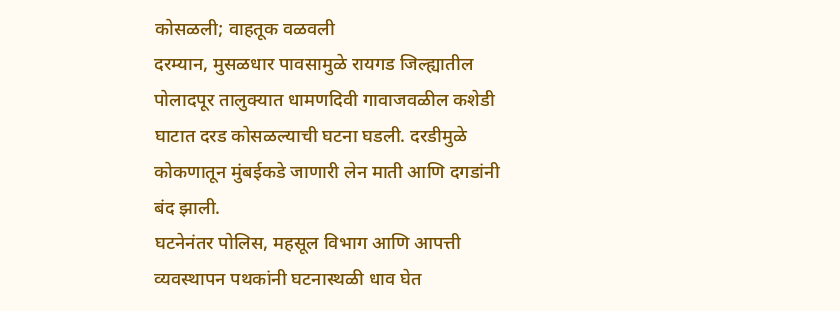कोसळली; वाहतूक वळवली
दरम्यान, मुसळधार पावसामुळे रायगड जिल्ह्यातील पोलादपूर तालुक्यात धामणदिवी गावाजवळील कशेडी घाटात दरड कोसळल्याची घटना घडली. दरडीमुळे कोकणातून मुंबईकडे जाणारी लेन माती आणि दगडांनी बंद झाली.
घटनेनंतर पोलिस, महसूल विभाग आणि आपत्ती व्यवस्थापन पथकांनी घटनास्थळी धाव घेत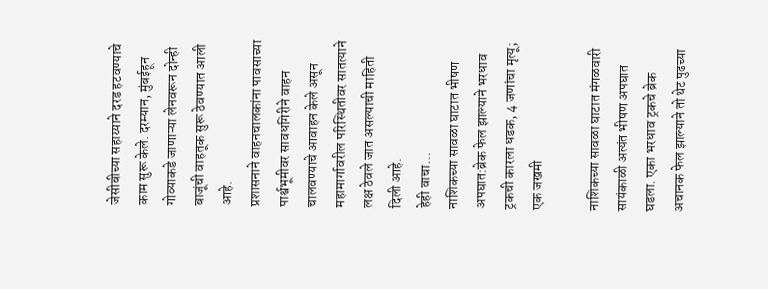जेसीबीच्या सहाय्याने दरड हटवण्याचे काम सुरू केले. दरम्यान, मुंबईहून गोव्याकडे जाणाऱ्या लेनवरून दोन्ही बाजूंची वाहतूक सुरू ठेवण्यात आली आहे.
प्रशासनाने वाहनचालकांना पावसाच्या पार्श्वभूमीवर सावधगिरीने वाहन चालवण्याचे आवाहन केले असून महामार्गावरील परिस्थितीवर सातत्याने लक्ष ठेवले जात असल्याची माहिती दिली आहे.
हेही वाचा…
नाशिकच्या सावळा घाटात भीषण अपघात:ब्रेक फेल झाल्याने भरधाव ट्रकची कारला धडक, 4 जणांचा मृत्यू; एक जखमी

नाशिकच्या सावळा घाटात मंगळवारी सायंकाळी अत्यंत भीषण अपघात घडला. एका भरधाव ट्रकचे ब्रेक अचानक फेल झाल्याने तो थेट पुढच्या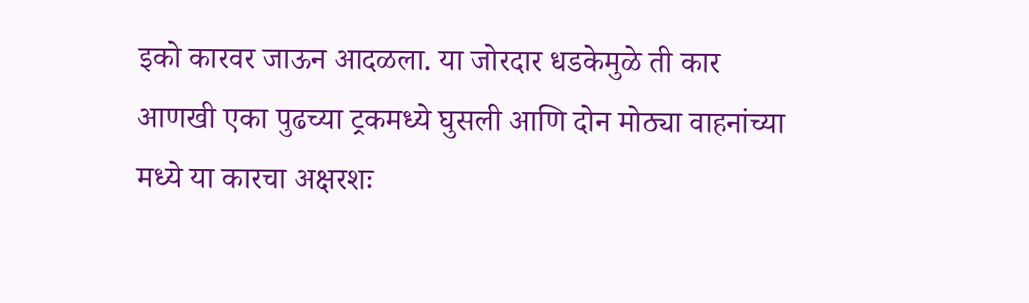इको कारवर जाऊन आदळला. या जोरदार धडकेमुळे ती कार आणखी एका पुढच्या ट्रकमध्ये घुसली आणि दोन मोठ्या वाहनांच्या मध्ये या कारचा अक्षरशः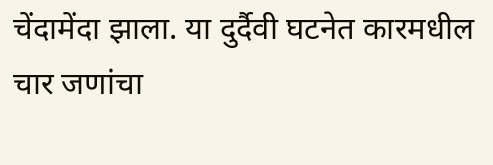चेंदामेंदा झाला. या दुर्दैवी घटनेत कारमधील चार जणांचा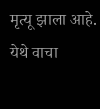मृत्यू झाला आहे. येथे वाचा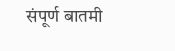संपूर्ण बातमी